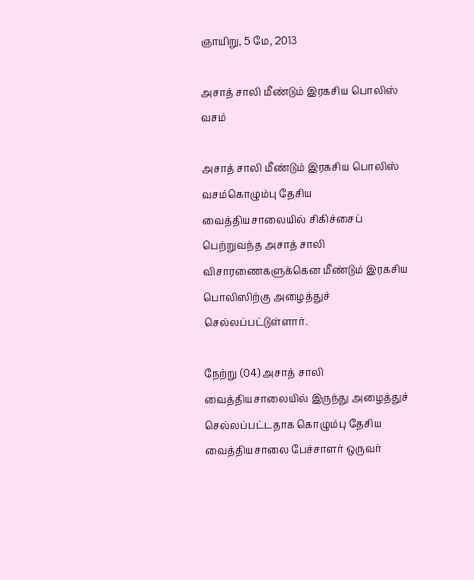ஞாயிறு, 5 மே, 2013

அசாத் சாலி மீண்டும் இரகசிய பொலிஸ் வசம்

அசாத் சாலி மீண்டும் இரகசிய பொலிஸ் வசம்கொழும்பு தேசிய வைத்தியசாலையில் சிகிச்சைப் பெற்றுவந்த அசாத் சாலி விசாரணைகளுக்கென மீண்டும் இரகசிய பொலிஸிற்கு அழைத்துச் செல்லப்பட்டுள்ளார்.

நேற்று (04) அசாத் சாலி வைத்தியசாலையில் இருந்து அழைத்துச் செல்லப்பட்டதாக கொழும்பு தேசிய வைத்தியசாலை பேச்சாளர் ஒருவர்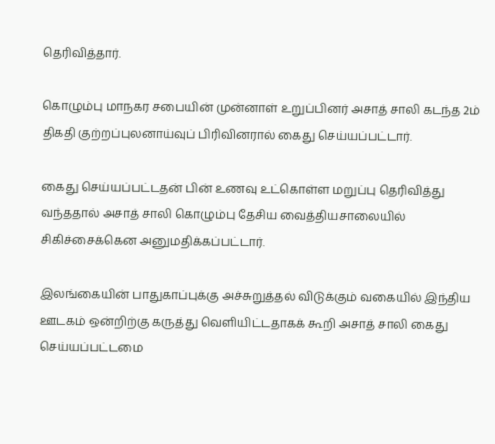தெரிவித்தார்.

கொழும்பு மாநகர சபையின் முன்னாள் உறுப்பினர் அசாத் சாலி கடந்த 2ம் திகதி குற்றப்புலனாய்வுப் பிரிவினரால் கைது செய்யப்பட்டார்.

கைது செய்யப்பட்டதன் பின் உணவு உட்கொள்ள மறுப்பு தெரிவித்து வந்ததால் அசாத் சாலி கொழும்பு தேசிய வைத்தியசாலையில் சிகிச்சைக்கென அனுமதிக்கப்பட்டார்.

இலங்கையின் பாதுகாப்புக்கு அச்சுறுத்தல் விடுக்கும் வகையில் இந்திய ஊடகம் ஒன்றிற்கு கருத்து வெளியிட்டதாகக் கூறி அசாத் சாலி கைது செய்யப்பட்டமை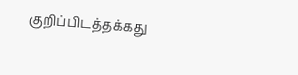குறிப்பிடத்தக்கது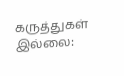கருத்துகள் இல்லை: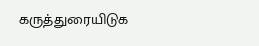கருத்துரையிடுக